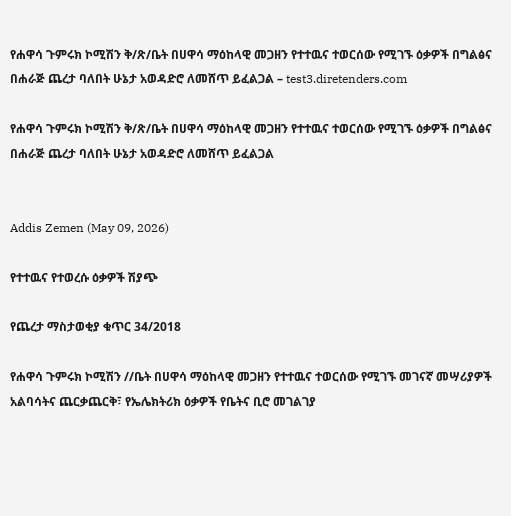የሐዋሳ ጉምሩክ ኮሚሽን ቅ/ጽ/ቤት በሀዋሳ ማዕከላዊ መጋዘን የተተዉና ተወርሰው የሚገኙ ዕቃዎች በግልፅና በሐራጅ ጨረታ ባለበት ሁኔታ አወዳድሮ ለመሸጥ ይፈልጋል – test3.diretenders.com

የሐዋሳ ጉምሩክ ኮሚሽን ቅ/ጽ/ቤት በሀዋሳ ማዕከላዊ መጋዘን የተተዉና ተወርሰው የሚገኙ ዕቃዎች በግልፅና በሐራጅ ጨረታ ባለበት ሁኔታ አወዳድሮ ለመሸጥ ይፈልጋል


Addis Zemen (May 09, 2026)

የተተዉና የተወረሱ ዕቃዎች ሽያጭ

የጨረታ ማስታወቂያ ቁጥር 34/2018

የሐዋሳ ጉምሩክ ኮሚሽን //ቤት በሀዋሳ ማዕከላዊ መጋዘን የተተዉና ተወርሰው የሚገኙ መገናኛ መሣሪያዎች አልባሳትና ጨርቃጨርቅ፣ የኤሌክትሪክ ዕቃዎች የቤትና ቢሮ መገልገያ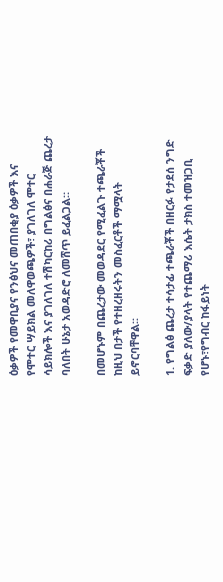ዕቃዎች የመዋቢያና የንፅህና መጠበቂያ ዕቃዎች እና የሞተር ሣይክል መለዋወጫዎች፣ ያገለገለ ሞተር ሳይክሎች እና ያገለገለ ተሽካርከሪ በግልፅና በሐራጅ ጨረታ ባለበት ሁኔታ አወዳድሮ ለመሸጥ ይፈልጋል።

በመሆኑም በጨረታው መወዳደር የሚፈልጉ ተጫራቾች ከዚህ በታች የተዘረዘሩትን መስፈርቶች ማሟላት ይኖርባቸዋል፡፡

1. የግልፅ ጨረታ ተሳታፊ ተጫራቾች በዘርፉ የታደሰ ንግድ ፍቃድ ያለው/ያላት የተጨማሪ እሴት ታክስ ተመዝጋቢ የሆኑ፣የግብር ከፋይነት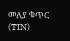መለያ ቁጥር (TIN)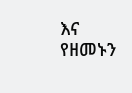እና የዘመኑን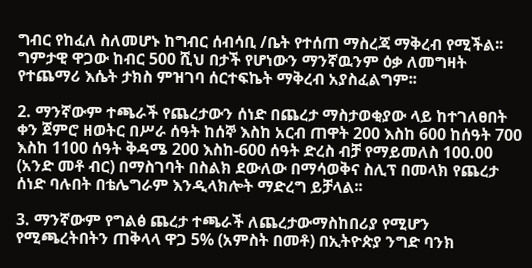ግብር የከፈለ ስለመሆኑ ከግብር ሰብሳቢ /ቤት የተሰጠ ማስረጃ ማቅረብ የሚችል፡፡ ግምታዊ ዋጋው ከብር 500 ሺህ በታች የሆነውን ማንኛዉንም ዕቃ ለመግዛት የተጨማሪ እሴት ታክስ ምዝገባ ሰርተፍኬት ማቅረብ አያስፈልግም፡፡

2. ማንኛውም ተጫራች የጨረታውን ሰነድ በጨረታ ማስታወቂያው ላይ ከተገለፀበት ቀን ጀምሮ ዘወትር በሥራ ሰዓት ከሰኞ እስከ አርብ ጠዋት 200 እስከ 600 ከሰዓት 700 እስከ 1100 ሰዓት ቅዳሜ 200 እስከ-600 ሰዓት ድረስ ብቻ የማይመለስ 100.00 (አንድ መቶ ብር) በማስገባት በስልክ ደውለው በማሳወቅና ስሊፕ በመላክ የጨረታ ሰነድ ባሉበት በቴሌግራም እንዲላክሎት ማድረግ ይቻላል፡፡

3. ማንኛውም የግልፅ ጨረታ ተጫራች ለጨረታውማስከበሪያ የሚሆን የሚጫረትበትን ጠቅላላ ዋጋ 5% (አምስት በመቶ) በኢትዮጵያ ንግድ ባንክ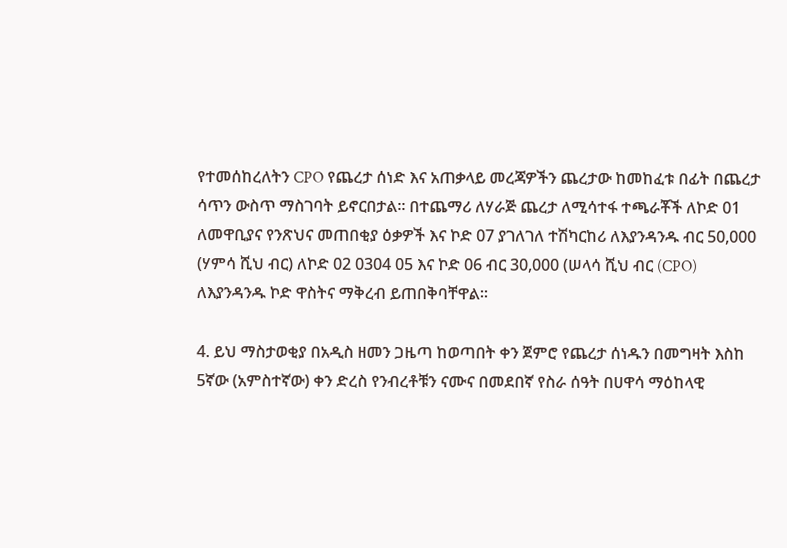የተመሰከረለትን CPO የጨረታ ሰነድ እና አጠቃላይ መረጃዎችን ጨረታው ከመከፈቱ በፊት በጨረታ ሳጥን ውስጥ ማስገባት ይኖርበታል፡፡ በተጨማሪ ለሃራጅ ጨረታ ለሚሳተፋ ተጫራቾች ለኮድ 01 ለመዋቢያና የንጽህና መጠበቂያ ዕቃዎች እና ኮድ 07 ያገለገለ ተሽካርከሪ ለእያንዳንዱ ብር 50,000 (ሃምሳ ሺህ ብር) ለኮድ 02 0304 05 እና ኮድ 06 ብር 30,000 (ሠላሳ ሺህ ብር (CPO) ለእያንዳንዱ ኮድ ዋስትና ማቅረብ ይጠበቅባቸዋል፡፡

4. ይህ ማስታወቂያ በአዲስ ዘመን ጋዜጣ ከወጣበት ቀን ጀምሮ የጨረታ ሰነዱን በመግዛት እስከ 5ኛው (አምስተኛው) ቀን ድረስ የንብረቶቹን ናሙና በመደበኛ የስራ ሰዓት በሀዋሳ ማዕከላዊ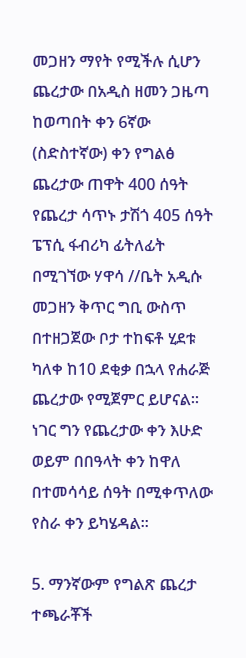መጋዘን ማየት የሚችሉ ሲሆን ጨረታው በአዲስ ዘመን ጋዜጣ ከወጣበት ቀን 6ኛው (ስድስተኛው) ቀን የግልፅ ጨረታው ጠዋት 400 ሰዓት የጨረታ ሳጥኑ ታሽጎ 405 ሰዓት ፔፕሲ ፋብሪካ ፊትለፊት በሚገኘው ሃዋሳ //ቤት አዲሱ መጋዘን ቅጥር ግቢ ውስጥ በተዘጋጀው ቦታ ተከፍቶ ሂደቱ ካለቀ ከ10 ደቂቃ በኋላ የሐራጅ ጨረታው የሚጀምር ይሆናል። ነገር ግን የጨረታው ቀን እሁድ ወይም በበዓላት ቀን ከዋለ በተመሳሳይ ሰዓት በሚቀጥለው የስራ ቀን ይካሄዳል።

5. ማንኛውም የግልጽ ጨረታ ተጫራቾች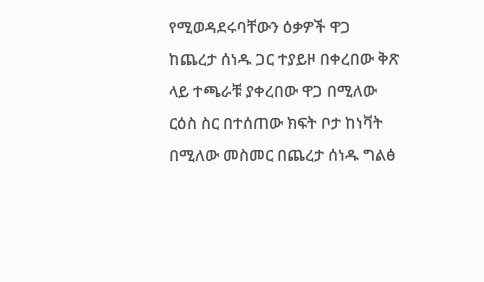የሚወዳደሩባቸውን ዕቃዎች ዋጋ ከጨረታ ሰነዱ ጋር ተያይዞ በቀረበው ቅጽ ላይ ተጫራቹ ያቀረበው ዋጋ በሚለው ርዕስ ስር በተሰጠው ክፍት ቦታ ከነቫት በሚለው መስመር በጨረታ ሰነዱ ግልፅ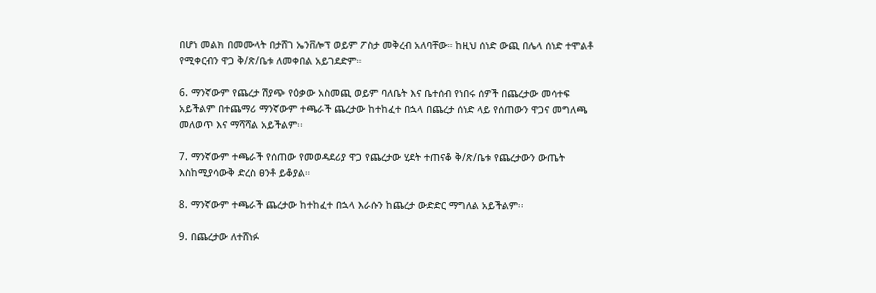በሆነ መልክ በመሙላት በታሸገ ኤንቨሎፕ ወይም ፖስታ መቅረብ አለባቸው። ከዚህ ሰነድ ውጪ በሌላ ሰነድ ተሞልቶ የሚቀርብን ዋጋ ቅ/ጽ/ቤቱ ለመቀበል አይገደድም።

6. ማንኛውም የጨረታ ሽያጭ የዕቃው አስመጪ ወይም ባለቤት እና ቤተሰብ የነበሩ ሰዎች በጨረታው መሳተፍ አይችልም በተጨማሪ ማንኛውም ተጫራች ጨረታው ከተከፈተ በኋላ በጨረታ ሰነድ ላይ የሰጠውን ዋጋና መግለጫ መለወጥ እና ማሻሻል አይችልም፡፡

7. ማንኛውም ተጫራች የሰጠው የመወዳደሪያ ዋጋ የጨረታው ሂደት ተጠናቆ ቅ/ጽ/ቤቱ የጨረታውን ውጤት እስከሚያሳውቅ ድረስ ፀንቶ ይቆያል።

8. ማንኛውም ተጫራች ጨረታው ከተከፈተ በኋላ እራሱን ከጨረታ ውድድር ማግለል አይችልም፡፡

9. በጨረታው ለተሸነፉ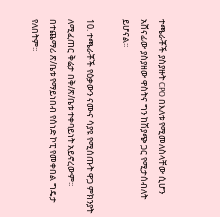ተጫራቾች ያስያዙት CPO በእለቱ የሚመለስላቸው ሲሆን አሸናፊው ያስያዘው ዋስትና ግን ከሽያጭ ጋር የሚታሰብለት ይሆናል፡፡

10. ተጫራቾች የዕቃውን ናሙና ሳያዩ የሚሰጡት ዋጋ ምክንያት ለሚፈጠር ቅሬታ በቅ/ጽ/ቤቱ ተቀባይነት አይኖረውም፡፡ በተጨማሪ ጽ/ቤቱ የማይነበብ የሰነድ ኮፒ የመቀበል ግዴታ የለበትም፡፡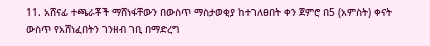11. አሸናፊ ተጫራቾች ማሸነፋቸውን በውስጥ ማስታወቂያ ከተገለፀበት ቀን ጀምሮ በ5 (አምስት) ቀናት ውስጥ የአሸነፈበትን ገንዘብ ገቢ በማድረግ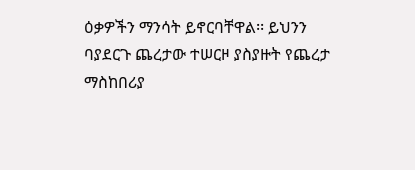ዕቃዎችን ማንሳት ይኖርባቸዋል፡፡ ይህንን ባያደርጉ ጨረታው ተሠርዞ ያስያዙት የጨረታ ማስከበሪያ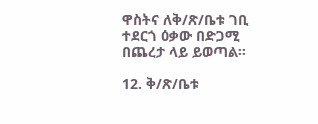ዋስትና ለቅ/ጽ/ቤቱ ገቢ ተደርጎ ዕቃው በድጋሚ በጨረታ ላይ ይወጣል፡፡

12. ቅ/ጽ/ቤቱ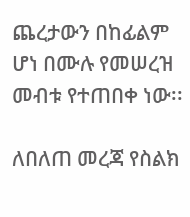ጨረታውን በከፊልም ሆነ በሙሉ የመሠረዝ መብቱ የተጠበቀ ነው፡፡

ለበለጠ መረጃ የስልክ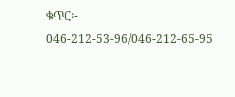ቁጥር፡- 046-212-53-96/046-212-65-95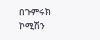በጉምሩክ ኮሚሽን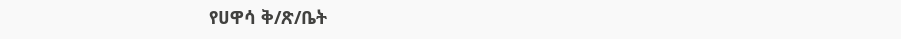የሀዋሳ ቅ/ጽ/ቤት